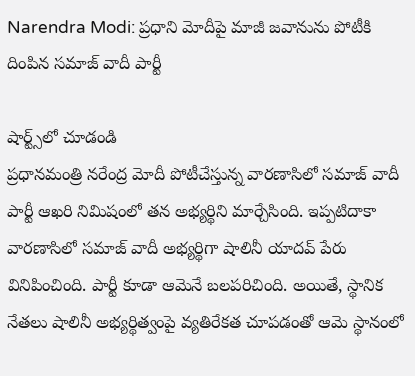Narendra Modi: ప్రధాని మోదీపై మాజీ జవానును పోటీకి దింపిన సమాజ్ వాదీ పార్టీ

షార్ట్స్‌లో చూడండి
ప్రధానమంత్రి నరేంద్ర మోదీ పోటీచేస్తున్న వారణాసిలో సమాజ్ వాదీ పార్టీ ఆఖరి నిమిషంలో తన అభ్యర్థిని మార్చేసింది. ఇప్పటిదాకా వారణాసిలో సమాజ్ వాదీ అభ్యర్థిగా షాలినీ యాదవ్ పేరు వినిపించింది. పార్టీ కూడా ఆమెనే బలపరిచింది. అయితే, స్థానిక నేతలు షాలినీ అభ్యర్థిత్వంపై వ్యతిరేకత చూపడంతో ఆమె స్థానంలో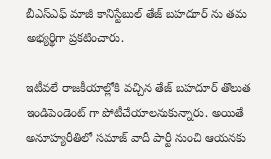బీఎస్ఎఫ్ మాజీ కానిస్టేబుల్ తేజ్ బహదూర్ ను తమ అభ్యర్థిగా ప్రకటించారు.

ఇటీవలే రాజకీయాల్లోకి వచ్చిన తేజ్ బహదూర్ తొలుత ఇండిపెండెంట్ గా పోటీచేయాలనుకున్నారు. అయితే అనూహ్యరీతిలో సమాజ్ వాదీ పార్టీ నుంచి ఆయనకు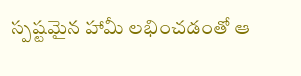స్పష్టమైన హామీ లభించడంతో ఆ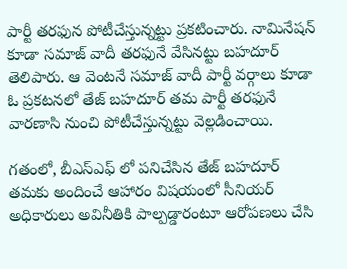పార్టీ తరఫున పోటీచేస్తున్నట్టు ప్రకటించారు. నామినేషన్ కూడా సమాజ్ వాదీ తరఫునే వేసినట్టు బహదూర్ తెలిపారు. ఆ వెంటనే సమాజ్ వాదీ పార్టీ వర్గాలు కూడా ఓ ప్రకటనలో తేజ్ బహదూర్ తమ పార్టీ తరఫునే వారణాసి నుంచి పోటీచేస్తున్నట్టు వెల్లడించాయి.

గతంలో, బీఎస్ఎఫ్ లో పనిచేసిన తేజ్ బహదూర్ తమకు అందించే ఆహారం విషయంలో సీనియర్ అధికారులు అవినీతికి పాల్పడ్డారంటూ ఆరోపణలు చేసి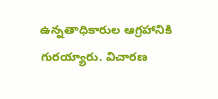ఉన్నతాధికారుల ఆగ్రహానికి గురయ్యారు. విచారణ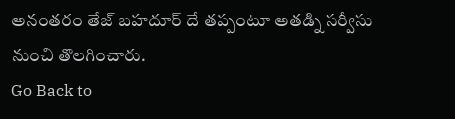అనంతరం తేజ్ బహదూర్ దే తప్పంటూ అతడ్ని సర్వీసు నుంచి తొలగించారు.
Go Back to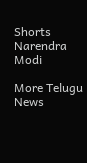Shorts
Narendra Modi

More Telugu News